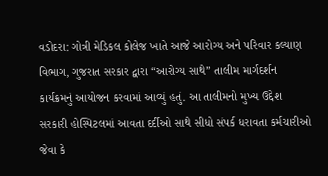વડોદરા: ગોત્રી મેડિકલ કોલેજ ખાતે આજે આરોગ્ય અને પરિવાર કલ્યાણ વિભાગ, ગુજરાત સરકાર દ્વારા “આરોગ્ય સાથે” તાલીમ માર્ગદર્શન કાર્યક્રમનું આયોજન કરવામાં આવ્યું હતું. આ તાલીમનો મુખ્ય ઉદ્દેશ સરકારી હોસ્પિટલમાં આવતા દર્દીઓ સાથે સીધો સંપર્ક ધરાવતા કર્મચારીઓ જેવા કે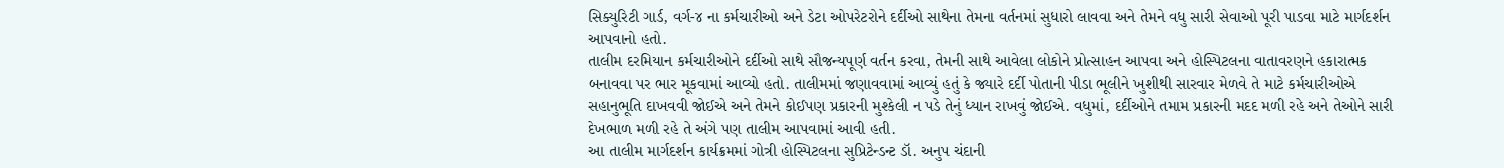સિક્યુરિટી ગાર્ડ, વર્ગ-૪ ના કર્મચારીઓ અને ડેટા ઓપરેટરોને દર્દીઓ સાથેના તેમના વર્તનમાં સુધારો લાવવા અને તેમને વધુ સારી સેવાઓ પૂરી પાડવા માટે માર્ગદર્શન આપવાનો હતો.
તાલીમ દરમિયાન કર્મચારીઓને દર્દીઓ સાથે સૌજન્યપૂર્ણ વર્તન કરવા, તેમની સાથે આવેલા લોકોને પ્રોત્સાહન આપવા અને હોસ્પિટલના વાતાવરણને હકારાત્મક બનાવવા પર ભાર મૂકવામાં આવ્યો હતો. તાલીમમાં જણાવવામાં આવ્યું હતું કે જ્યારે દર્દી પોતાની પીડા ભૂલીને ખુશીથી સારવાર મેળવે તે માટે કર્મચારીઓએ સહાનુભૂતિ દાખવવી જોઈએ અને તેમને કોઈપણ પ્રકારની મુશ્કેલી ન પડે તેનું ધ્યાન રાખવું જોઈએ. વધુમાં, દર્દીઓને તમામ પ્રકારની મદદ મળી રહે અને તેઓને સારી દેખભાળ મળી રહે તે અંગે પણ તાલીમ આપવામાં આવી હતી.
આ તાલીમ માર્ગદર્શન કાર્યક્રમમાં ગોત્રી હોસ્પિટલના સુપ્રિટેન્ડન્ટ ડૉ. અનુપ ચંદાની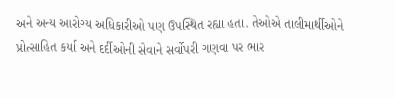અને અન્ય આરોગ્ય અધિકારીઓ પણ ઉપસ્થિત રહ્યા હતા. તેઓએ તાલીમાર્થીઓને પ્રોત્સાહિત કર્યા અને દર્દીઓની સેવાને સર્વોપરી ગણવા પર ભાર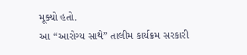મૂક્યો હતો.
આ “આરોગ્ય સાથે” તાલીમ કાર્યક્રમ સરકારી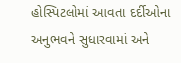હોસ્પિટલોમાં આવતા દર્દીઓના અનુભવને સુધારવામાં અને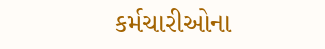કર્મચારીઓના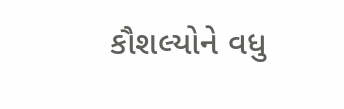કૌશલ્યોને વધુ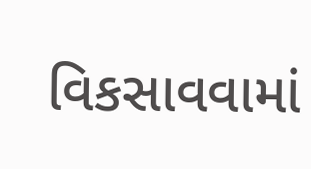વિકસાવવામાં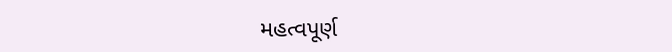મહત્વપૂર્ણ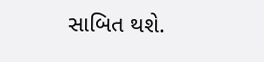સાબિત થશે.